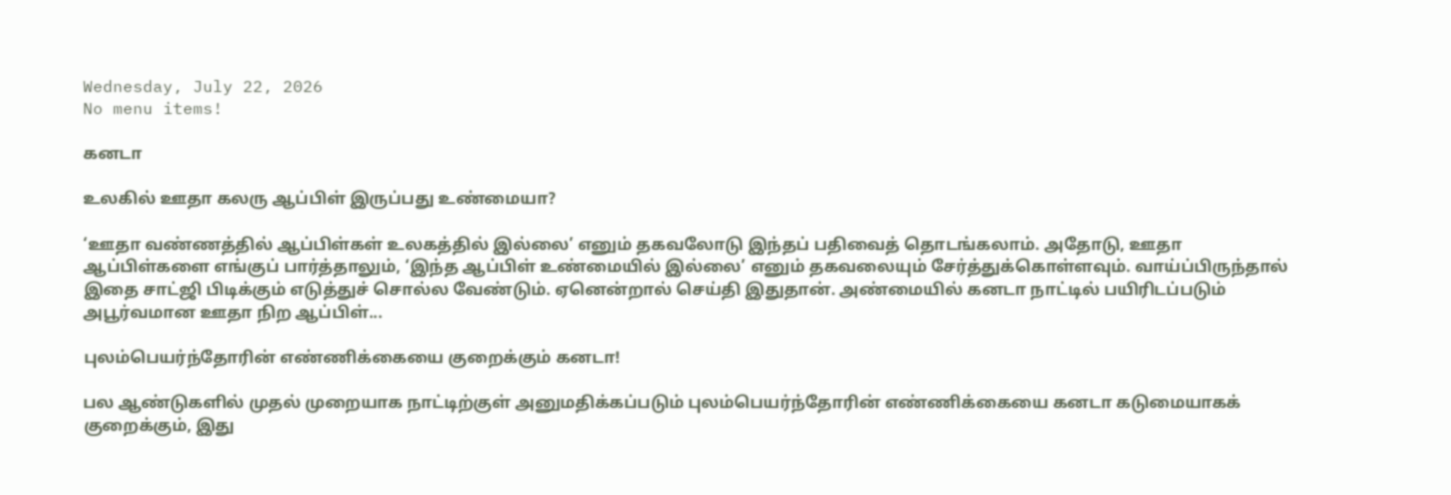Wednesday, July 22, 2026
No menu items!

கனடா

உலகில் ஊதா கலரு ஆப்பிள் இருப்பது உண்மையா?

‘ஊதா வண்ணத்தில் ஆப்பிள்கள் உலகத்தில் இல்லை’ எனும் தகவலோடு இந்தப் பதிவைத் தொடங்கலாம். அதோடு, ஊதா ஆப்பிள்களை எங்குப் பார்த்தாலும், ‘இந்த ஆப்பிள் உண்மையில் இல்லை’ எனும் தகவலையும் சேர்த்துக்கொள்ளவும். வாய்ப்பிருந்தால் இதை சாட்ஜி பிடிக்கும் எடுத்துச் சொல்ல வேண்டும். ஏனென்றால் செய்தி இதுதான். அண்மையில் கனடா நாட்டில் பயிரிடப்படும் அபூர்வமான ஊதா நிற ஆப்பிள்...

புலம்பெயர்ந்தோரின் எண்ணிக்கையை குறைக்கும் கனடா!

பல ஆண்டுகளில் முதல் முறையாக நாட்டிற்குள் அனுமதிக்கப்படும் புலம்பெயர்ந்தோரின் எண்ணிக்கையை கனடா கடுமையாகக் குறைக்கும், இது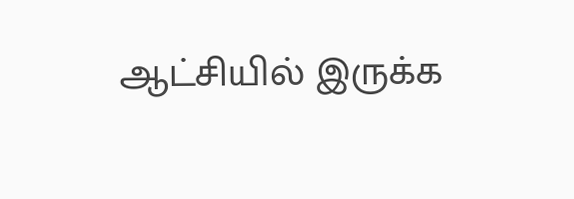ஆட்சியில் இருக்க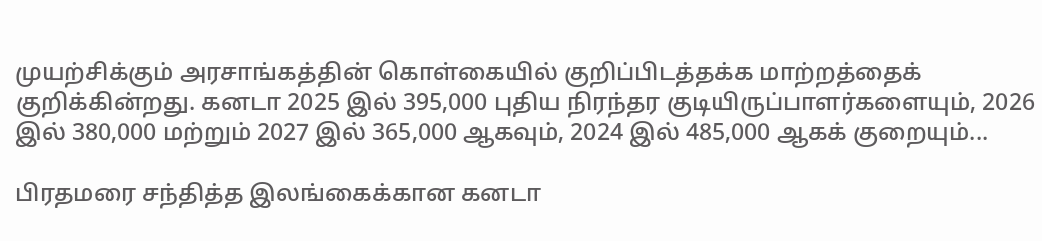முயற்சிக்கும் அரசாங்கத்தின் கொள்கையில் குறிப்பிடத்தக்க மாற்றத்தைக் குறிக்கின்றது. கனடா 2025 இல் 395,000 புதிய நிரந்தர குடியிருப்பாளர்களையும், 2026 இல் 380,000 மற்றும் 2027 இல் 365,000 ஆகவும், 2024 இல் 485,000 ஆகக் குறையும்...

பிரதமரை சந்தித்த இலங்கைக்கான கனடா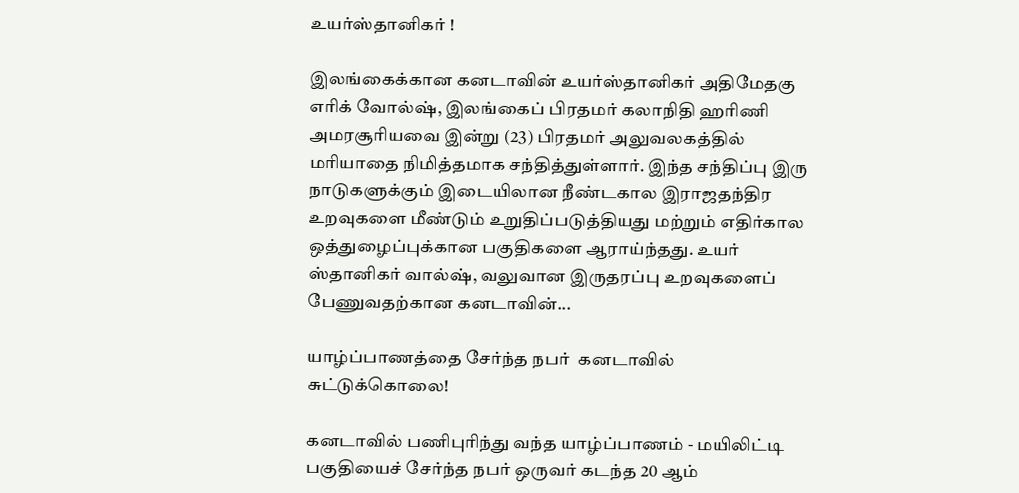உயர்ஸ்தானிகர் !

இலங்கைக்கான கனடாவின் உயர்ஸ்தானிகர் அதிமேதகு எரிக் வோல்ஷ், இலங்கைப் பிரதமர் கலாநிதி ஹரிணி அமரசூரியவை இன்று (23) பிரதமர் அலுவலகத்தில் மரியாதை நிமித்தமாக சந்தித்துள்ளார். இந்த சந்திப்பு இரு நாடுகளுக்கும் இடையிலான நீண்டகால இராஜதந்திர உறவுகளை மீண்டும் உறுதிப்படுத்தியது மற்றும் எதிர்கால ஒத்துழைப்புக்கான பகுதிகளை ஆராய்ந்தது. உயர் ஸ்தானிகர் வால்ஷ், வலுவான இருதரப்பு உறவுகளைப் பேணுவதற்கான கனடாவின்...

யாழ்ப்பாணத்தை சேர்ந்த நபர்  கனடாவில் சுட்டுக்கொலை!

கனடாவில் பணிபுரிந்து வந்த யாழ்ப்பாணம் - மயிலிட்டி பகுதியைச் சேர்ந்த நபர் ஒருவர் கடந்த 20 ஆம்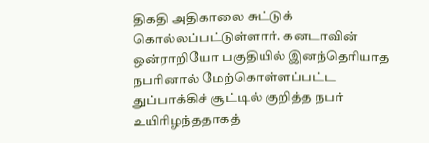திகதி அதிகாலை சுட்டுக் கொல்லப்பட்டுள்ளார். கனடாவின் ஒன்ராறியோ பகுதியில் இனந்தெரியாத நபரினால் மேற்கொள்ளப்பட்ட துப்பாக்கிச் சூட்டில் குறித்த நபர் உயிரிழந்ததாகத்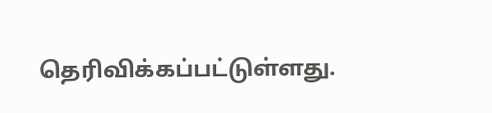தெரிவிக்கப்பட்டுள்ளது.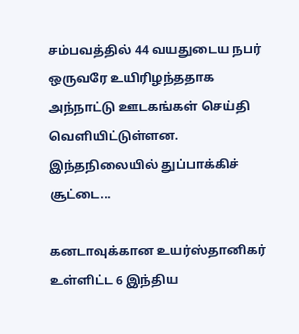சம்பவத்தில் 44 வயதுடைய நபர் ஒருவரே உயிரிழந்ததாக அந்நாட்டு ஊடகங்கள் செய்தி வெளியிட்டுள்ளன. இந்தநிலையில் துப்பாக்கிச் சூட்டை...

கனடாவுக்கான உயர்ஸ்தானிகர் உள்ளிட்ட 6 இந்திய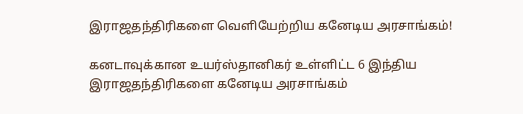இராஜதந்திரிகளை வெளியேற்றிய கனேடிய அரசாங்கம்!

கனடாவுக்கான உயர்ஸ்தானிகர் உள்ளிட்ட 6 இந்திய இராஜதந்திரிகளை கனேடிய அரசாங்கம்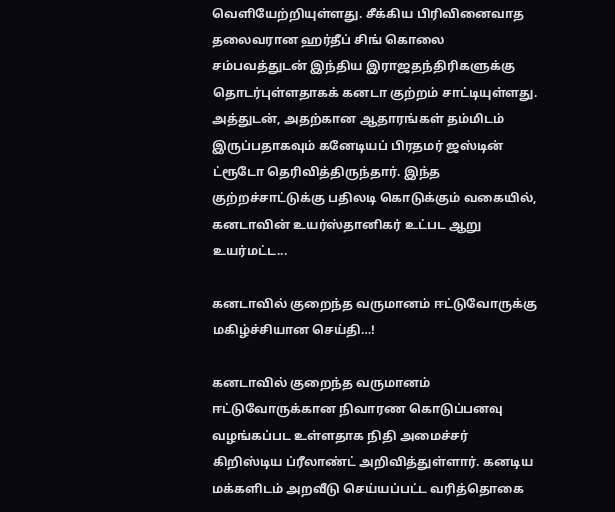வெளியேற்றியுள்ளது. சீக்கிய பிரிவினைவாத தலைவரான ஹர்தீப் சிங் கொலை சம்பவத்துடன் இந்திய இராஜதந்திரிகளுக்கு தொடர்புள்ளதாகக் கனடா குற்றம் சாட்டியுள்ளது. அத்துடன், அதற்கான ஆதாரங்கள் தம்மிடம் இருப்பதாகவும் கனேடியப் பிரதமர் ஜஸ்டின் ட்ரூடோ தெரிவித்திருந்தார். இந்த குற்றச்சாட்டுக்கு பதிலடி கொடுக்கும் வகையில், கனடாவின் உயர்ஸ்தானிகர் உட்பட ஆறு உயர்மட்ட...

கனடாவில் குறைந்த வருமானம் ஈட்டுவோருக்கு மகிழ்ச்சியான செய்தி…!

கனடாவில் குறைந்த வருமானம் ஈட்டுவோருக்கான நிவாரண கொடுப்பனவு வழங்கப்பட உள்ளதாக நிதி அமைச்சர் கிறிஸ்டிய ப்ரீலாண்ட் அறிவித்துள்ளார். கனடிய மக்களிடம் அறவீடு செய்யப்பட்ட வரித்தொகை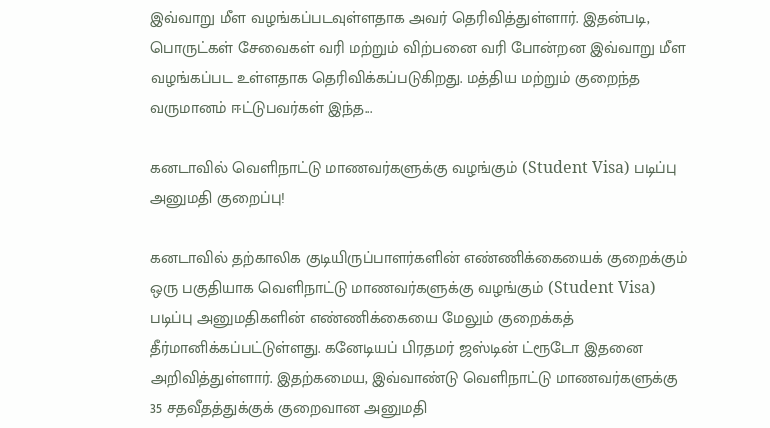இவ்வாறு மீள வழங்கப்படவுள்ளதாக அவர் தெரிவித்துள்ளார். இதன்படி, பொருட்கள் சேவைகள் வரி மற்றும் விற்பனை வரி போன்றன இவ்வாறு மீள வழங்கப்பட உள்ளதாக தெரிவிக்கப்படுகிறது. மத்திய மற்றும் குறைந்த வருமானம் ஈட்டுபவர்கள் இந்த...

கனடாவில் வெளிநாட்டு மாணவர்களுக்கு வழங்கும் (Student Visa) படிப்பு அனுமதி குறைப்பு!

கனடாவில் தற்காலிக குடியிருப்பாளர்களின் எண்ணிக்கையைக் குறைக்கும் ஒரு பகுதியாக வெளிநாட்டு மாணவர்களுக்கு வழங்கும் (Student Visa) படிப்பு அனுமதிகளின் எண்ணிக்கையை மேலும் குறைக்கத் தீர்மானிக்கப்பட்டுள்ளது. கனேடியப் பிரதமர் ஜஸ்டின் ட்ரூடோ இதனை அறிவித்துள்ளார். இதற்கமைய, இவ்வாண்டு வெளிநாட்டு மாணவர்களுக்கு 35 சதவீதத்துக்குக் குறைவான அனுமதி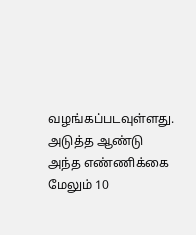வழங்கப்படவுள்ளது. அடுத்த ஆண்டு அந்த எண்ணிக்கை மேலும் 10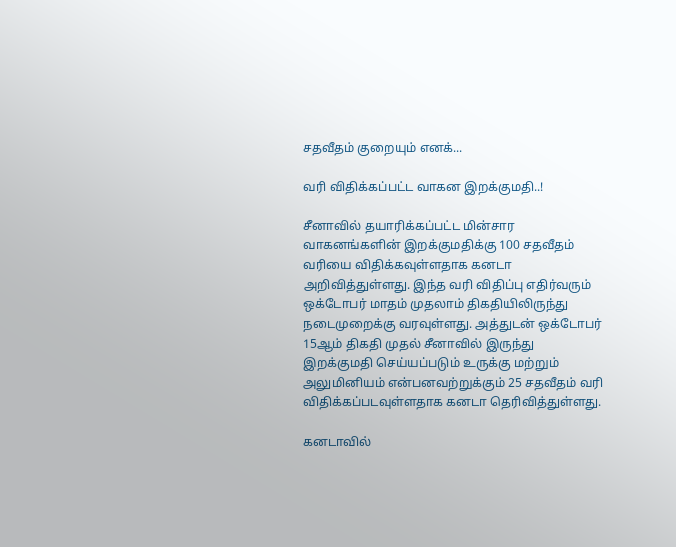சதவீதம் குறையும் எனக்...

வரி விதிக்கப்பட்ட வாகன இறக்குமதி..!

சீனாவில் தயாரிக்கப்பட்ட மின்சார வாகனங்களின் இறக்குமதிக்கு 100 சதவீதம் வரியை விதிக்கவுள்ளதாக கனடா அறிவித்துள்ளது. இந்த வரி விதிப்பு எதிர்வரும் ஒக்டோபர் மாதம் முதலாம் திகதியிலிருந்து நடைமுறைக்கு வரவுள்ளது. அத்துடன் ஒக்டோபர் 15ஆம் திகதி முதல் சீனாவில் இருந்து இறக்குமதி செய்யப்படும் உருக்கு மற்றும் அலுமினியம் என்பனவற்றுக்கும் 25 சதவீதம் வரி விதிக்கப்படவுள்ளதாக கனடா தெரிவித்துள்ளது.

கனடாவில்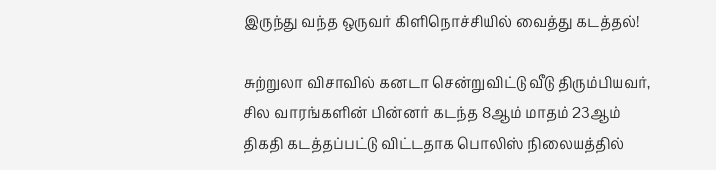இருந்து வந்த ஒருவர் கிளிநொச்சியில் வைத்து கடத்தல்!

சுற்றுலா விசாவில் கனடா சென்றுவிட்டு வீடு திரும்பியவர், சில வாரங்களின் பின்னர் கடந்த 8ஆம் மாதம் 23ஆம் திகதி கடத்தப்பட்டு விட்டதாக பொலிஸ் நிலையத்தில்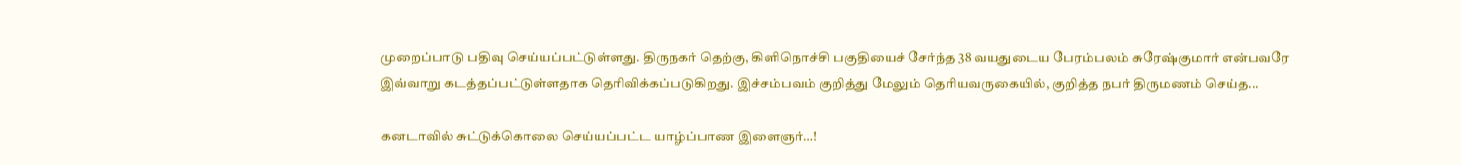முறைப்பாடு பதிவு செய்யப்பட்டுள்ளது. திருநகர் தெற்கு, கிளிநொச்சி பகுதியைச் சேர்ந்த 38 வயதுடைய பேரம்பலம் சுரேஷ்குமார் என்பவரே இவ்வாறு கடத்தப்பட்டுள்ளதாக தெரிவிக்கப்படுகிறது. இச்சம்பவம் குறித்து மேலும் தெரியவருகையில், குறித்த நபர் திருமணம் செய்த...

கனடாவில் சுட்டுக்கொலை செய்யப்பட்ட யாழ்ப்பாண இளைஞர்…!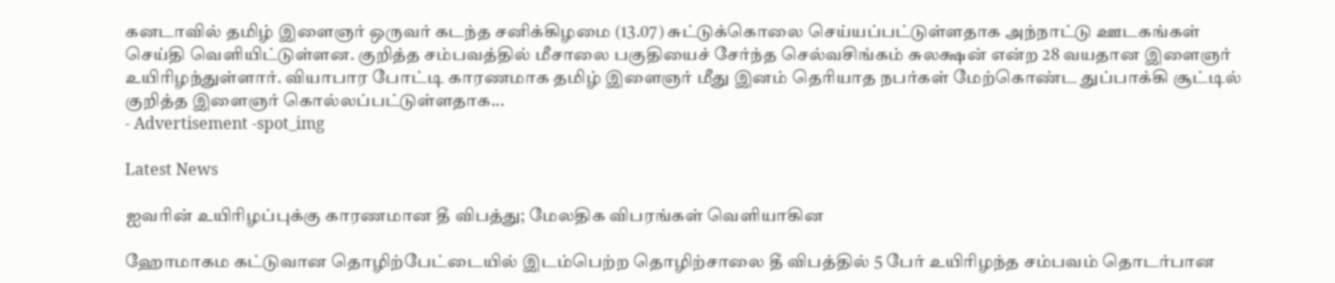கனடாவில் தமிழ் இளைஞர் ஒருவர் கடந்த சனிக்கிழமை (13.07) சுட்டுக்கொலை செய்யப்பட்டுள்ளதாக அந்நாட்டு ஊடகங்கள் செய்தி வெளியிட்டுள்ளன. குறித்த சம்பவத்தில் மீசாலை பகுதியைச் சேர்ந்த செல்வசிங்கம் சுலக்ஷன் என்ற 28 வயதான இளைஞர் உயிரிழந்துள்ளார். வியாபார போட்டி காரணமாக தமிழ் இளைஞர் மீது இனம் தெரியாத நபர்கள் மேற்கொண்ட துப்பாக்கி சூட்டில் குறித்த இளைஞர் கொல்லப்பட்டுள்ளதாக...
- Advertisement -spot_img

Latest News

ஐவரின் உயிரிழப்புக்கு காரணமான தீ விபத்து; மேலதிக விபரங்கள் வெளியாகின

ஹோமாகம கட்டுவான தொழிற்பேட்டையில் இடம்பெற்ற தொழிற்சாலை தீ விபத்தில் 5 பேர் உயிரிழந்த சம்பவம் தொடர்பான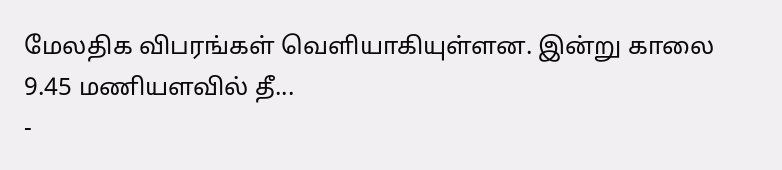மேலதிக விபரங்கள் வெளியாகியுள்ளன. இன்று காலை 9.45 மணியளவில் தீ...
-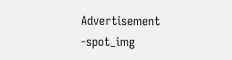Advertisement -spot_img